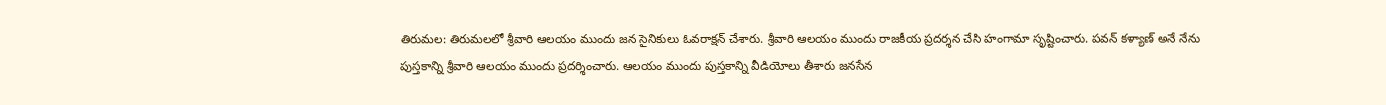తిరుమల: తిరుమలలో శ్రీవారి ఆలయం ముందు జన సైనికులు ఓవరాక్షన్ చేశారు. శ్రీవారి ఆలయం ముందు రాజకీయ ప్రదర్శన చేసి హంగామా సృష్టించారు. పవన్ కళ్యాణ్ అనే నేను పుస్తకాన్ని శ్రీవారి ఆలయం ముందు ప్రదర్శించారు. ఆలయం ముందు పుస్తకాన్ని వీడియోలు తీశారు జనసేన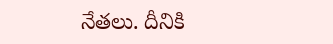నేతలు. దీనికి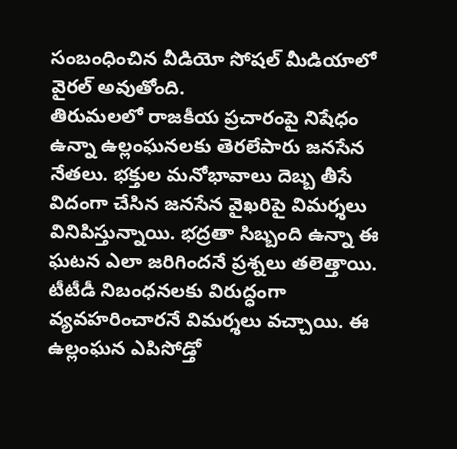సంబంధించిన వీడియో సోషల్ మీడియాలో వైరల్ అవుతోంది.
తిరుమలలో రాజకీయ ప్రచారంపై నిషేధం ఉన్నా ఉల్లంఘనలకు తెరలేపారు జనసేన నేతలు. భక్తుల మనోభావాలు దెబ్బ తీసే విదంగా చేసిన జనసేన వైఖరిపై విమర్శలు వినిపిస్తున్నాయి. భద్రతా సిబ్బంది ఉన్నా ఈ ఘటన ఎలా జరిగిందనే ప్రశ్నలు తలెత్తాయి. టీటీడీ నిబంధనలకు విరుద్ధంగా వ్యవహరించారనే విమర్శలు వచ్చాయి. ఈ ఉల్లంఘన ఎపిసోడ్తో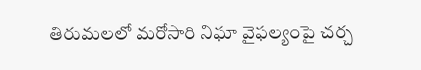తిరుమలలో మరోసారి నిఘా వైఫల్యంపై చర్చ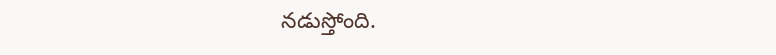నడుస్తోంది.